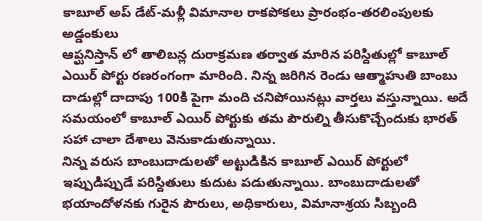కాబూల్ అప్ డేట్-మళ్లీ విమానాల రాకపోకలు ప్రారంభం-తరలింపులకు అడ్డంకులు
ఆప్ఘనిస్తాన్ లో తాలిబన్ల దురాక్రమణ తర్వాత మారిన పరిస్దితుల్లో కాబూల్ ఎయిర్ పోర్టు రణరంగంగా మారింది. నిన్న జరిగిన రెండు ఆత్మాహుతి బాంబు దాడుల్లో దాదాపు 100కి పైగా మంది చనిపోయినట్లు వార్తలు వస్తున్నాయి. అదే సమయంలో కాబూల్ ఎయిర్ పోర్టుకు తమ పౌరుల్ని తీసుకొచ్చేందుకు భారత్ సహా చాలా దేశాలు వెనుకాడుతున్నాయి.
నిన్న వరుస బాంబుదాడులతో అట్టుడికిన కాబూల్ ఎయిర్ పోర్టులో ఇప్పుడిప్పుడే పరిస్దితులు కుదుట పడుతున్నాయి. బాంబుదాడులతో భయాందోళనకు గురైన పౌరులు, అధికారులు, విమానాశ్రయ సిబ్బంది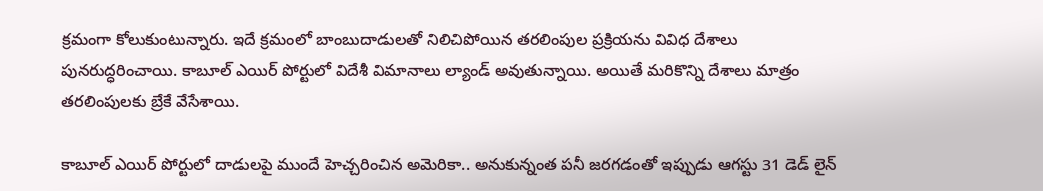క్రమంగా కోలుకుంటున్నారు. ఇదే క్రమంలో బాంబుదాడులతో నిలిచిపోయిన తరలింపుల ప్రక్రియను వివిధ దేశాలు పునరుద్ధరించాయి. కాబూల్ ఎయిర్ పోర్టులో విదేశీ విమానాలు ల్యాండ్ అవుతున్నాయి. అయితే మరికొన్ని దేశాలు మాత్రం తరలింపులకు బ్రేకే వేసేశాయి.

కాబూల్ ఎయిర్ పోర్టులో దాడులపై ముందే హెచ్చరించిన అమెరికా.. అనుకున్నంత పనీ జరగడంతో ఇప్పుడు ఆగస్టు 31 డెడ్ లైన్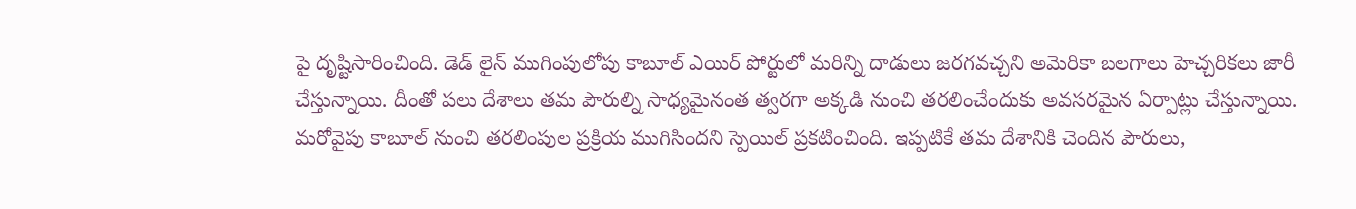పై దృష్టిసారించింది. డెడ్ లైన్ ముగింపులోపు కాబూల్ ఎయిర్ పోర్టులో మరిన్ని దాడులు జరగవచ్చని అమెరికా బలగాలు హెచ్చరికలు జారీ చేస్తున్నాయి. దీంతో పలు దేశాలు తమ పౌరుల్ని సాధ్యమైనంత త్వరగా అక్కడి నుంచి తరలించేందుకు అవసరమైన ఏర్పాట్లు చేస్తున్నాయి. మరోవైపు కాబూల్ నుంచి తరలింపుల ప్రక్రియ ముగిసిందని స్పెయిల్ ప్రకటించింది. ఇప్పటికే తమ దేశానికి చెందిన పౌరులు,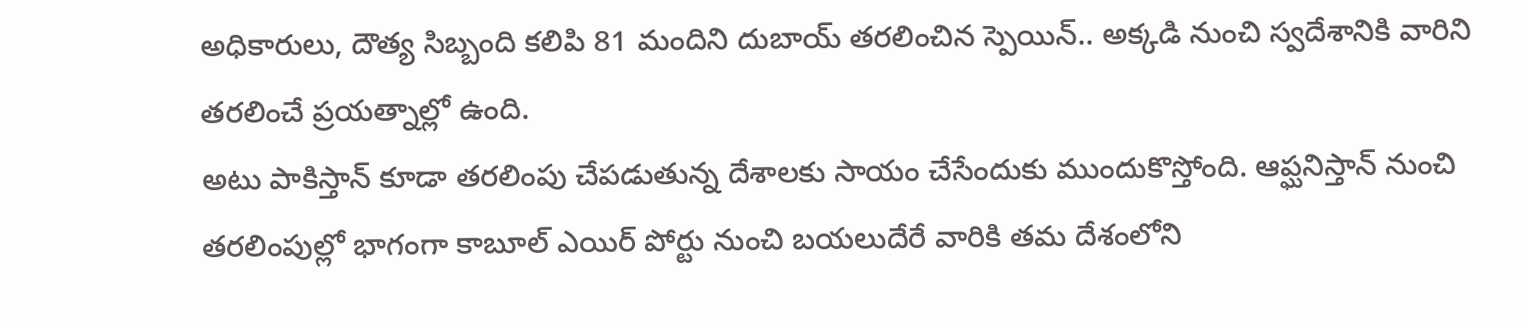అధికారులు, దౌత్య సిబ్బంది కలిపి 81 మందిని దుబాయ్ తరలించిన స్పెయిన్.. అక్కడి నుంచి స్వదేశానికి వారిని తరలించే ప్రయత్నాల్లో ఉంది.
అటు పాకిస్తాన్ కూడా తరలింపు చేపడుతున్న దేశాలకు సాయం చేసేందుకు ముందుకొస్తోంది. ఆప్ఘనిస్తాన్ నుంచి తరలింపుల్లో భాగంగా కాబూల్ ఎయిర్ పోర్టు నుంచి బయలుదేరే వారికి తమ దేశంలోని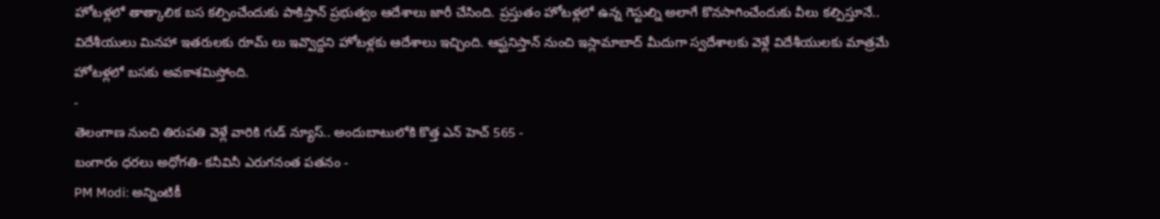హోటళ్లలో తాత్కాలిక బస కల్పించేందుకు పాకిస్తాన్ ప్రభుత్వం ఆదేశాలు జారీ చేసింది. ప్రస్తుతం హోటళ్లలో ఉన్న గెస్టుల్ని అలాగే కొనసాగించేందుకు వీలు కల్పిస్తూనే.. విదేశీయులు మినహా ఇతరులకు రూమ్ లు ఇవ్వొద్దని హోటళ్లకు ఆదేశాలు ఇచ్చింది. ఆప్ఘనిస్తాన్ నుంచి ఇస్లామాబాద్ మీదుగా స్వదేశాలకు వెళ్లే విదేశీయులకు మాత్రమే హోటళ్లలో బసకు అవకాశమిస్తోంది.
-
తెలంగాణ నుంచి తిరుపతి వెళ్లే వారికి గుడ్ న్యూస్.. అందుబాటులోకి కొత్త ఎన్ హెచ్ 565 -
బంగారం ధరలు అధోగతి- కనీవినీ ఎరుగనంత పతనం -
PM Modi: అన్నింటికీ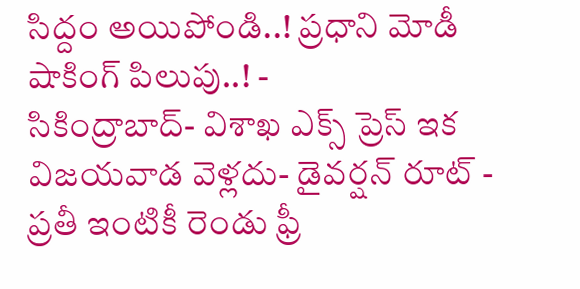సిద్దం అయిపోండి..! ప్రధాని మోడీ షాకింగ్ పిలుపు..! -
సికింద్రాబాద్- విశాఖ ఎక్స్ ప్రెస్ ఇక విజయవాడ వెళ్లదు- డైవర్షన్ రూట్ -
ప్రతీ ఇంటికీ రెండు ఫ్రీ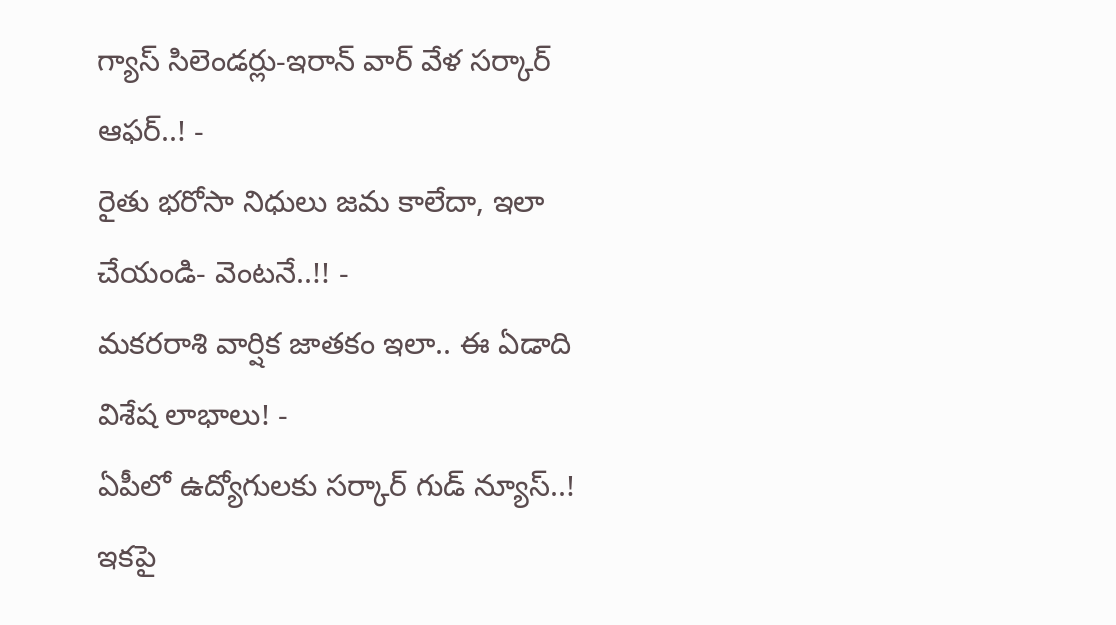గ్యాస్ సిలెండర్లు-ఇరాన్ వార్ వేళ సర్కార్ ఆఫర్..! -
రైతు భరోసా నిధులు జమ కాలేదా, ఇలా చేయండి- వెంటనే..!! -
మకరరాశి వార్షిక జాతకం ఇలా.. ఈ ఏడాది విశేష లాభాలు! -
ఏపీలో ఉద్యోగులకు సర్కార్ గుడ్ న్యూస్..! ఇకపై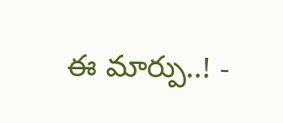ఈ మార్పు..! -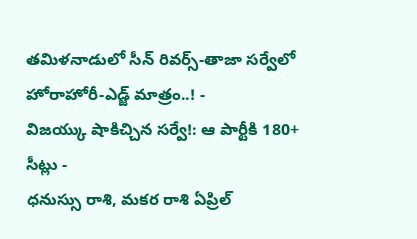తమిళనాడులో సీన్ రివర్స్-తాజా సర్వేలో హోరాహోరీ-ఎడ్జ్ మాత్రం..! -
విజయ్కు షాకిచ్చిన సర్వే!: ఆ పార్టీకి 180+ సీట్లు -
ధనుస్సు రాశి, మకర రాశి ఏప్రిల్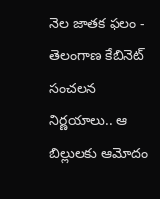నెల జాతక ఫలం -
తెలంగాణ కేబినెట్ సంచలన నిర్ణయాలు.. ఆ బిల్లులకు ఆమోదం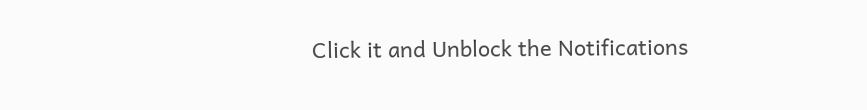Click it and Unblock the Notifications